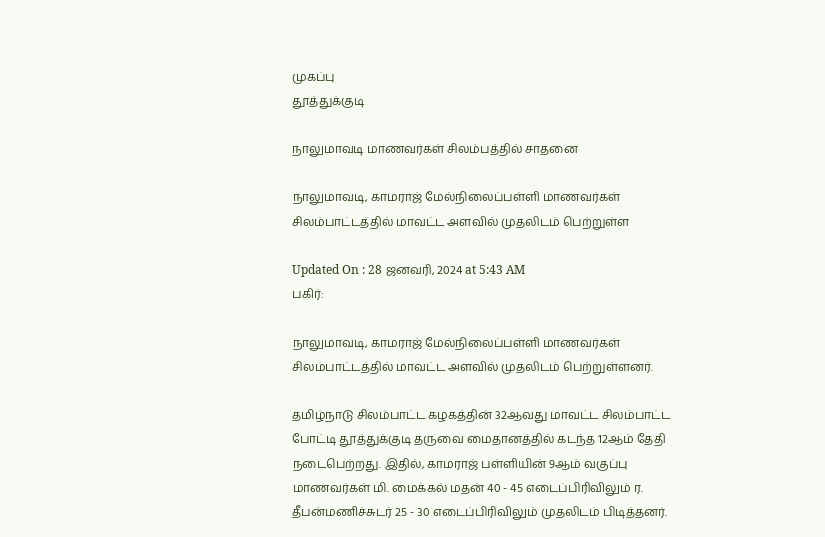முகப்பு
தூத்துக்குடி

நாலுமாவடி மாணவர்கள் சிலம்பத்தில் சாதனை

நாலுமாவடி, காமராஜ் மேல்நிலைப்பள்ளி மாணவர்கள் சிலம்பாட்டத்தில் மாவட்ட அளவில் முதலிடம் பெற்றுள்ள

Updated On : 28 ஜனவரி, 2024 at 5:43 AM
பகிர்:

நாலுமாவடி, காமராஜ் மேல்நிலைப்பள்ளி மாணவர்கள் சிலம்பாட்டத்தில் மாவட்ட அளவில் முதலிடம் பெற்றுள்ளனர்.

தமிழ்நாடு சிலம்பாட்ட கழகத்தின் 32ஆவது மாவட்ட சிலம்பாட்ட போட்டி தூத்துக்குடி தருவை மைதானத்தில் கடந்த 12ஆம் தேதி நடைபெற்றது. இதில், காமராஜ் பள்ளியின் 9ஆம் வகுப்பு மாணவர்கள் மி. மைக்கல் மதன் 40 - 45 எடைப்பிரிவிலும் ர. தீபன்மணிச்சுடர் 25 - 30 எடைப்பிரிவிலும் முதலிடம் பிடித்தனர்.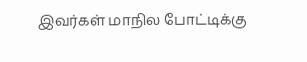இவர்கள் மாநில போட்டிக்கு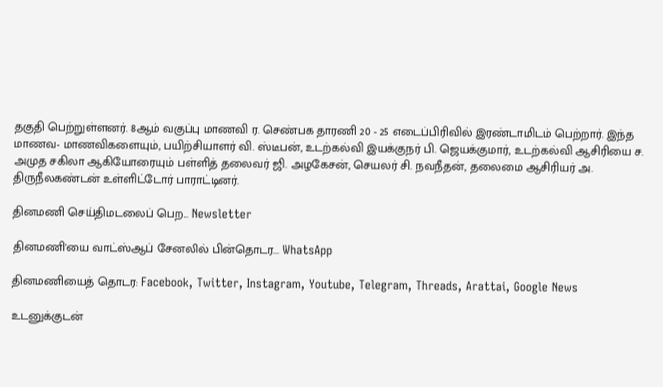தகுதி பெற்றுள்ளனர். 8ஆம் வகுப்பு மாணவி ர. செண்பக தாரணி 20 - 25 எடைப்பிரிவில் இரண்டாமிடம் பெற்றார். இந்த மாணவ- மாணவிகளையும், பயிற்சியாளர் வி. ஸ்டீபன், உடற்கல்வி இயக்குநர் பி. ஜெயக்குமார், உடற்கல்வி ஆசிரியை ச. அமுத சகிலா ஆகியோரையும் பள்ளித் தலைவர் ஜி. அழகேசன், செயலர் சி. நவநீதன், தலைமை ஆசிரியர் அ. திருநீலகண்டன் உள்ளிட்டோர் பாராட்டினர்.

தினமணி செய்திமடலைப் பெற... Newsletter

தினமணி'யை வாட்ஸ்ஆப் சேனலில் பின்தொடர... WhatsApp

தினமணியைத் தொடர: Facebook, Twitter, Instagram, Youtube, Telegram, Threads, Arattai, Google News

உடனுக்குடன்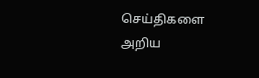செய்திகளை அறிய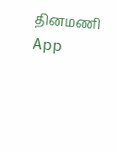தினமணி App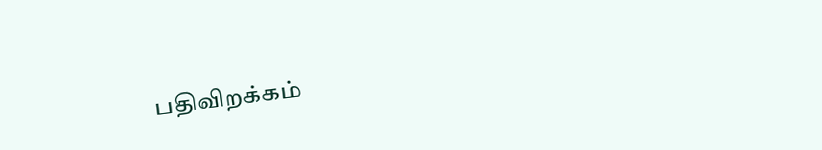பதிவிறக்கம்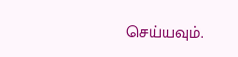செய்யவும்.